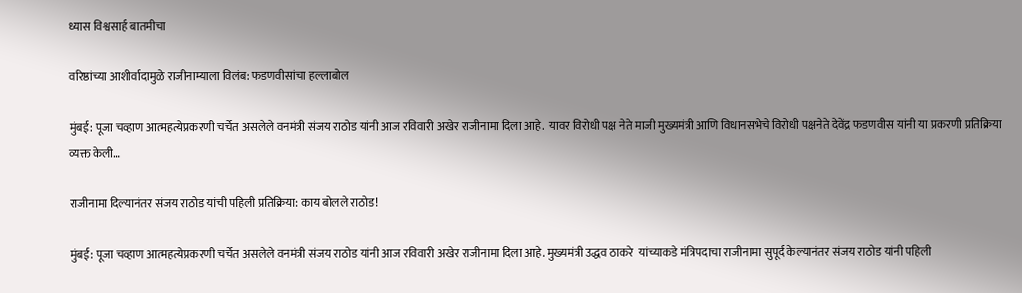ध्यास विश्वसार्ह बातमीचा

वरिष्ठांच्या आशीर्वादामुळे राजीनाम्याला विलंब: फडणवीसांचा हल्लाबोल

मुंबई: पूजा चव्हाण आत्महत्येप्रकरणी चर्चेत असलेले वनमंत्री संजय राठोड यांनी आज रविवारी अखेर राजीनामा दिला आहे.  यावर विरोधी पक्ष नेते माजी मुख्यमंत्री आणि विधानसभेचे विरोधी पक्षनेते देवेंद्र फडणवीस यांनी या प्रकरणी प्रतिक्रिया व्यक्त केली…

राजीनामा दिल्यानंतर संजय राठोड यांची पहिली प्रतिक्रिया: काय बोलले राठोड!

मुंबई: पूजा चव्हाण आत्महत्येप्रकरणी चर्चेत असलेले वनमंत्री संजय राठोड यांनी आज रविवारी अखेर राजीनामा दिला आहे. मुख्यमंत्री उद्धव ठाकरे  यांच्याकडे मंत्रिपदाचा राजीनामा सुपूर्द केल्यानंतर संजय राठोड यांनी पहिली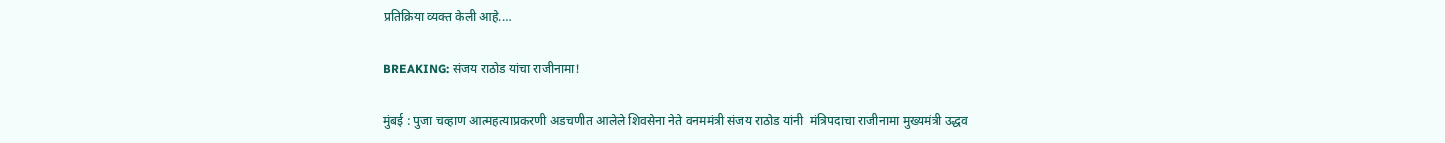प्रतिक्रिया व्यक्त केली आहे.…

BREAKING: संजय राठोड यांचा राजीनामा!

मुंबई : पुजा चव्हाण आत्महत्याप्रकरणी अडचणीत आलेले शिवसेना नेते वनममंत्री संजय राठोड यांनी  मंत्रिपदाचा राजीनामा मुख्यमंत्री उद्धव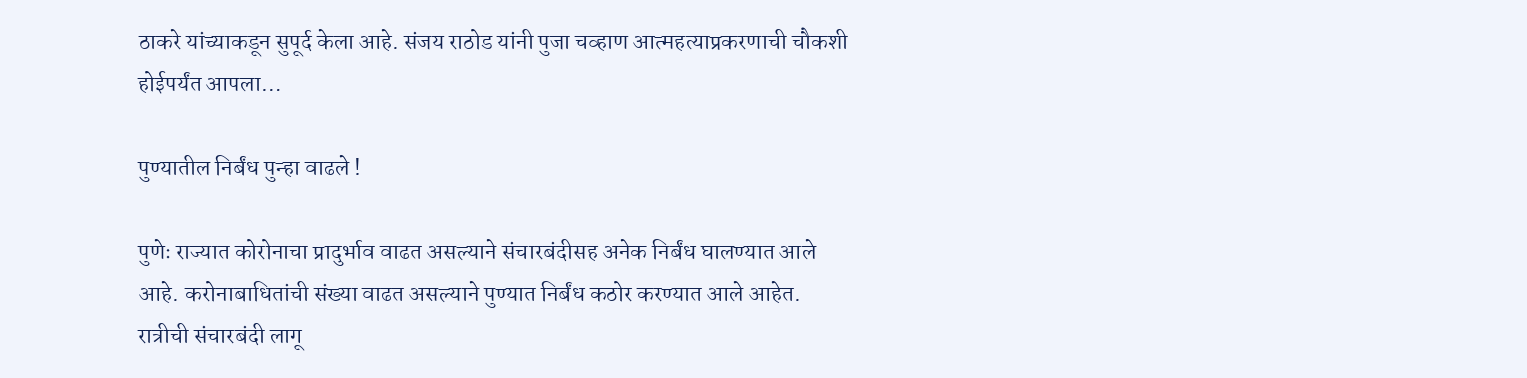ठाकरे यांच्याकडून सुपूर्द केला आहे. संजय राठोड यांनी पुजा चव्हाण आत्महत्याप्रकरणाची चौकशी होईपर्यंत आपला…

पुण्यातील निर्बंध पुन्हा वाढले !

पुणेः राज्यात कोरोनाचा प्रादुर्भाव वाढत असल्याने संचारबंदीसह अनेक निर्बंध घालण्यात आले आहे. करोनाबाधितांची संख्या वाढत असल्याने पुण्यात निर्बंध कठोर करण्यात आले आहेत. रात्रीची संचारबंदी लागू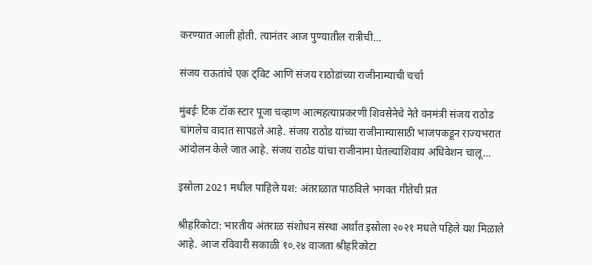करण्यात आली होती. त्यानंतर आज पुण्यातील रात्रीची…

संजय राऊतांचे एक ट्विट आणि संजय राठोडांच्या राजीनाम्याची चर्चा

मुंबईः टिक टॉक स्टार पूजा चव्हाण आत्महत्याप्रकरणी शिवसेनेचे नेते वनमंत्री संजय राठोड चांगलेच वादात सापडले आहे. संजय राठोड यांच्या राजीनाम्यासाठी भाजपकडून राज्यभरात आंदोलन केले जात आहे. संजय राठोड यांचा राजीनामा घेतल्याशिवाय अधिवेशन चालू…

इस्रोला 2021 मधील पाहिले यश: अंतराळात पाठविले भगवत गीतेची प्रत

श्रीहरिकोटा: भारतीय अंतराळ संशोधन संस्था अर्थात इस्रोला २०२१ मधले पहिले यश मिळाले आहे. आज रविवारी सकाळी १०.२४ वाजता श्रीहरिकोटा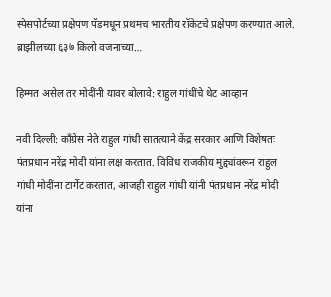स्पेसपोर्टच्या प्रक्षेपण पॅडमधून प्रथमच भारतीय रॉकेटचे प्रक्षेपण करण्यात आले. ब्राझीलच्या ६३७ किलो वजनाच्या…

हिम्मत असेल तर मोदींनी यावर बोलावे: राहुल गांधींचे थेट आव्हान

नवी दिल्ली: काँग्रेस नेते राहुल गांधी सातत्याने केंद्र सरकार आणि विशेषतः पंतप्रधान नरेंद्र मोदी यांना लक्ष करतात. विविध राजकीय मुद्द्यांवरून राहुल गांधी मोदींना टार्गेट करतात, आजही राहुल गांधी यांनी पंतप्रधान नरेंद्र मोदी यांना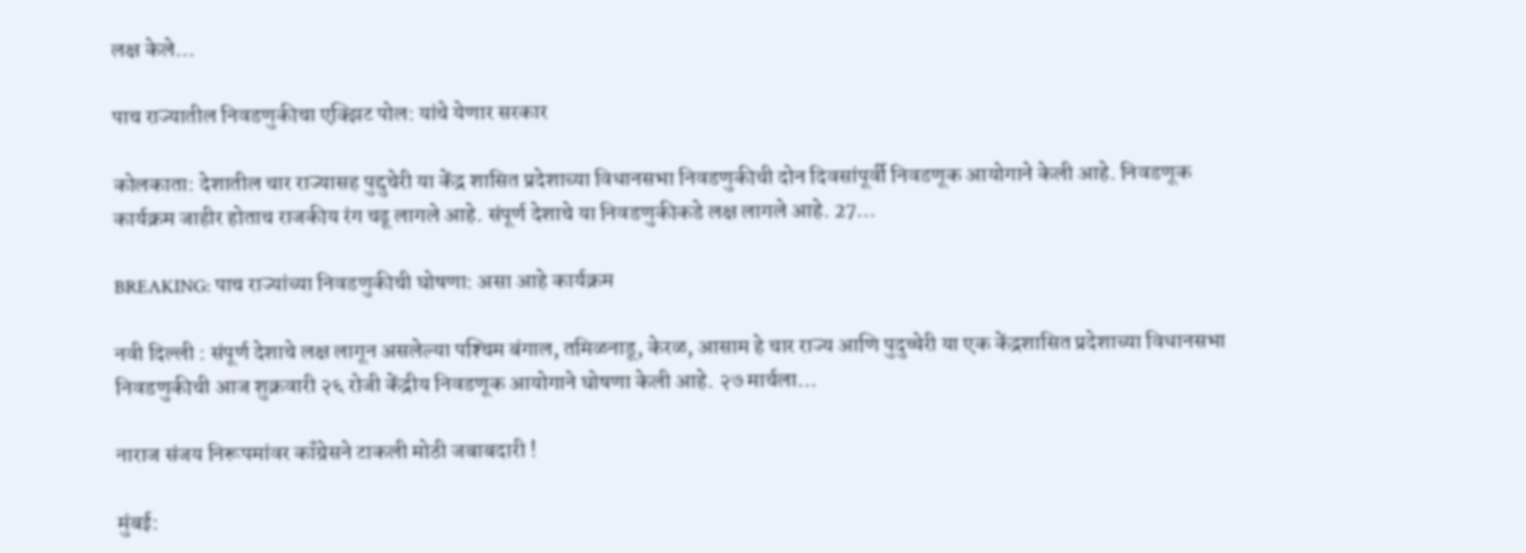लक्ष केले…

पाच राज्यातील निवडणुकीचा एक्झिट पोल: यांचे येणार सरकार

कोलकाता: देशातील चार राज्यासह पुद्दुचेरी या केंद्र शासित प्रदेशाच्या विधानसभा निवडणुकीची दोन दिवसांपूर्वी निवडणूक आयोगाने केली आहे. निवडणूक कार्यक्रम जाहीर होताच राजकीय रंग चढू लागले आहे. संपूर्ण देशाचे या निवडणुकीकडे लक्ष लागले आहे. 27…

BREAKING: पाच राज्यांच्या निवडणुकीची घोषणा: असा आहे कार्यक्रम

नवी दिल्ली : संपूर्ण देशाचे लक्ष लागून असलेल्या पश्‍चिम बंगाल, तमिळनाडू, केरळ, आसाम हे चार राज्य आणि पुदुच्चेरी या एक केंद्रशासित प्रदेशाच्या विधानसभा निवडणुकीची आज शुक्रवारी २६ रोजी केंद्रीय निवडणूक आयोगाने घोषणा केली आहे. २७ मार्चला…

नाराज संजय निरूपमांवर कॉंग्रेसने टाकली मोठी जबाबदारी !

मुंबई: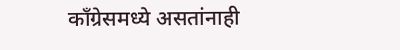कॉंग्रेसमध्ये असतांनाही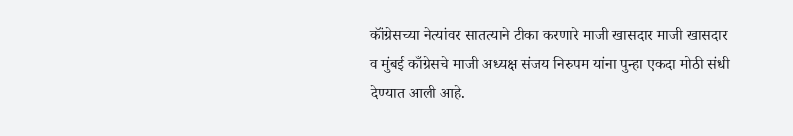कॉंग्रेसच्या नेत्यांवर सातत्याने टीका करणारे माजी खासदार माजी खासदार व मुंबई काँग्रेसचे माजी अध्यक्ष संजय निरुपम यांना पुन्हा एकदा मोठी संधी देण्यात आली आहे.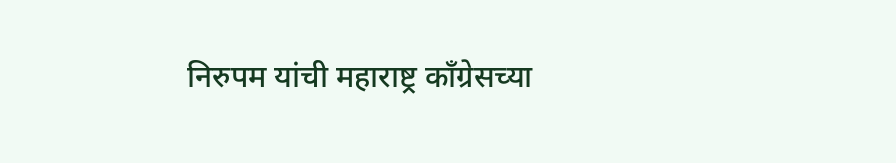निरुपम यांची महाराष्ट्र काँग्रेसच्या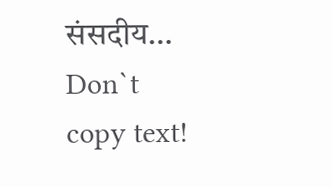संसदीय…
Don`t copy text!